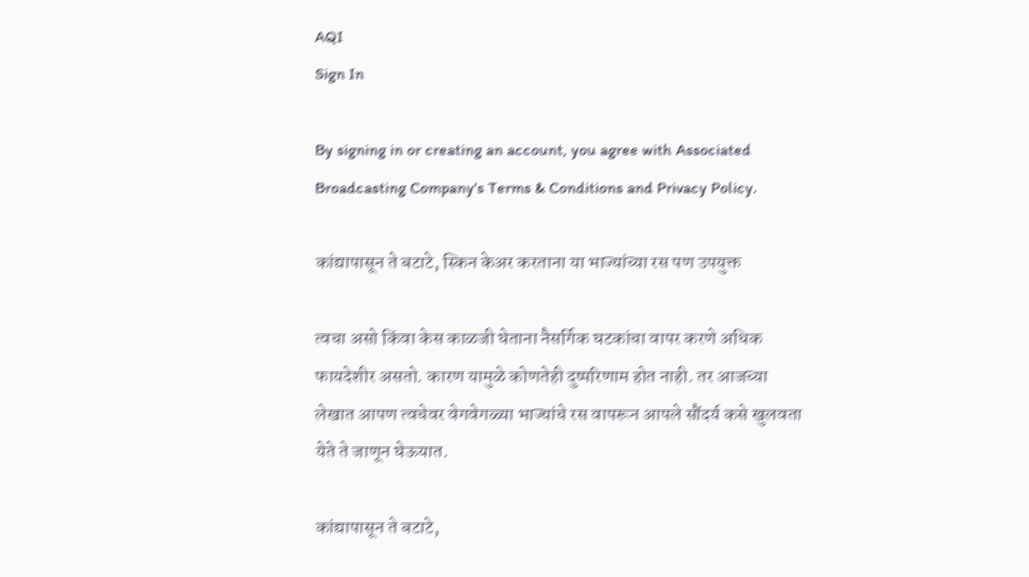AQI
Sign In

By signing in or creating an account, you agree with Associated Broadcasting Company's Terms & Conditions and Privacy Policy.

कांद्यापासून ते बटाटे, स्किन केअर करताना या भाज्यांच्या रस पण उपयुक्त

त्वचा असो किंवा केस काळजी घेताना नैसर्गिक घटकांचा वापर करणे अधिक फायदेशीर असतो. कारण यामुळे कोणतेही दुष्परिणाम होत नाही. तर आजच्या लेखात आपण त्वचेवर वेगवेगळ्या भाज्यांचे रस वापरून आपले सौंदर्य कसे खुलवता येते ते जाणून घेऊयात.

कांद्यापासून ते बटाटे,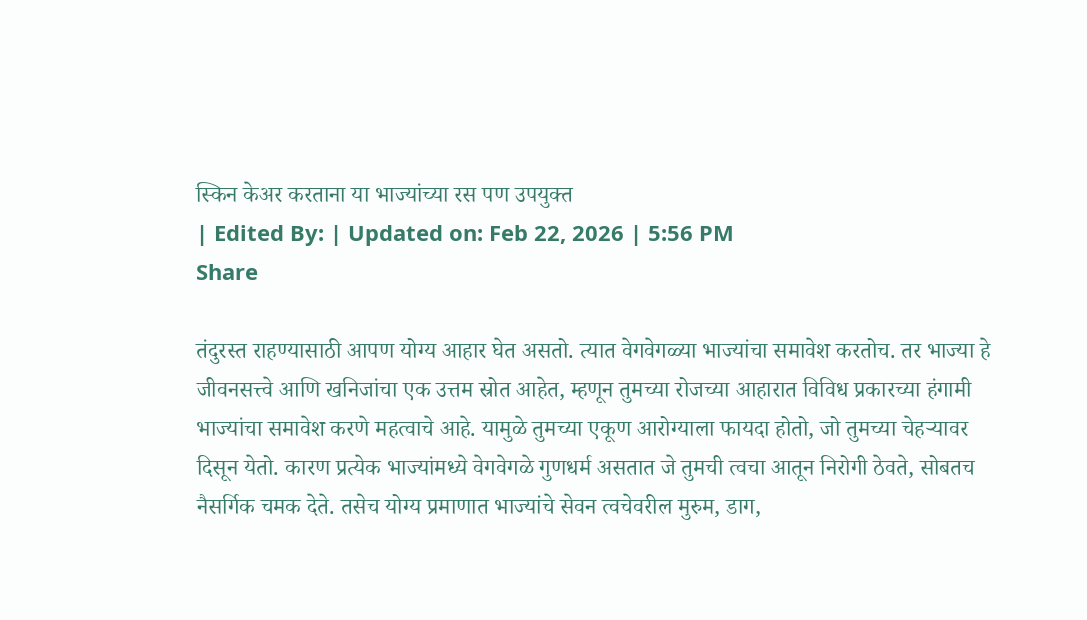स्किन केअर करताना या भाज्यांच्या रस पण उपयुक्त
| Edited By: | Updated on: Feb 22, 2026 | 5:56 PM
Share

तंदुरस्त राहण्यासाठी आपण योग्य आहार घेत असतो. त्यात वेगवेगळ्या भाज्यांचा समावेश करतोच. तर भाज्या हे जीवनसत्त्वे आणि खनिजांचा एक उत्तम स्रोत आहेत, म्हणून तुमच्या रोजच्या आहारात विविध प्रकारच्या हंगामी भाज्यांचा समावेश करणे महत्वाचे आहे. यामुळे तुमच्या एकूण आरोग्याला फायदा होतो, जो तुमच्या चेहऱ्यावर दिसून येतो. कारण प्रत्येक भाज्यांमध्ये वेगवेगळे गुणधर्म असतात जे तुमची त्वचा आतून निरोगी ठेवते, सोबतच नैसर्गिक चमक देते. तसेच योग्य प्रमाणात भाज्यांचे सेवन त्वचेवरील मुरुम, डाग,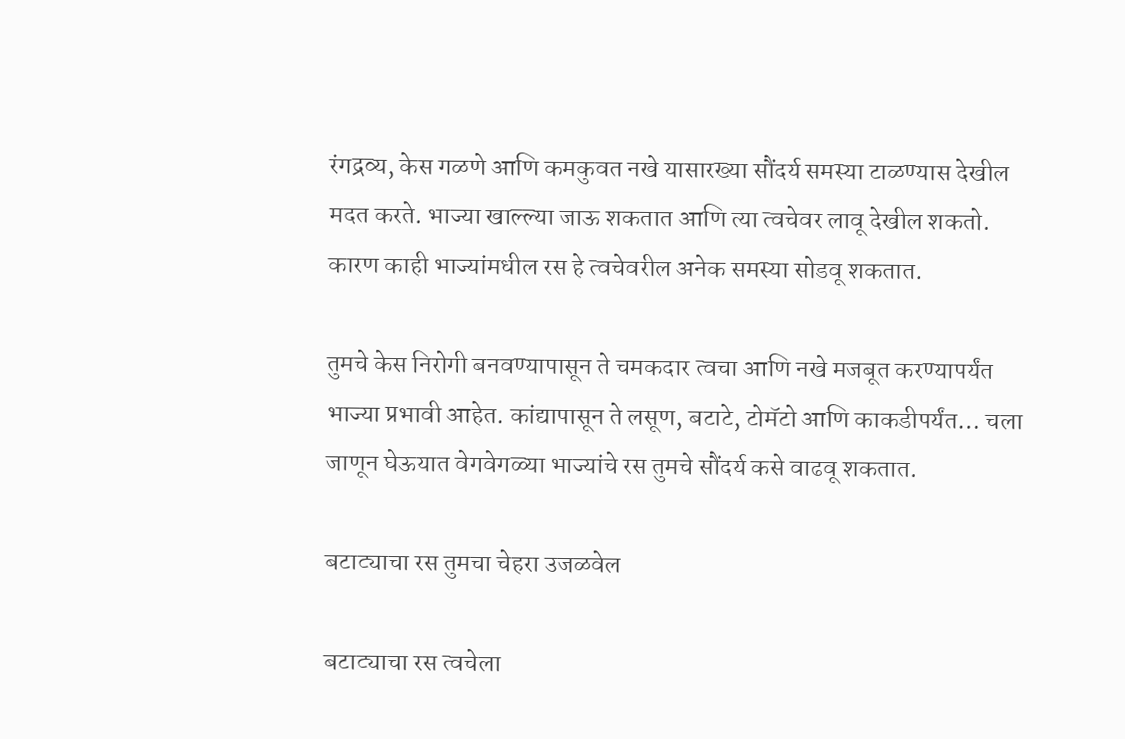रंगद्रव्य, केस गळणे आणि कमकुवत नखे यासारख्या सौंदर्य समस्या टाळण्यास देखील मदत करते. भाज्या खाल्ल्या जाऊ शकतात आणि त्या त्वचेवर लावू देखील शकतो. कारण काही भाज्यांमधील रस हे त्वचेवरील अनेक समस्या सोडवू शकतात.

तुमचे केस निरोगी बनवण्यापासून ते चमकदार त्वचा आणि नखे मजबूत करण्यापर्यंत भाज्या प्रभावी आहेत. कांद्यापासून ते लसूण, बटाटे, टोमॅटो आणि काकडीपर्यंत… चला जाणून घेऊयात वेगवेगळ्या भाज्यांचे रस तुमचे सौंदर्य कसे वाढवू शकतात.

बटाट्याचा रस तुमचा चेहरा उजळवेल

बटाट्याचा रस त्वचेला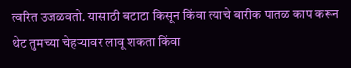त्वरित उजळवतो. यासाठी बटाटा किसून किंवा त्याचे बारीक पातळ काप करून थेट तुमच्या चेहऱ्यावर लावू शकता किंवा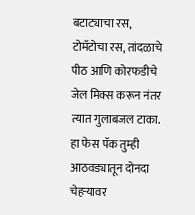बटाट्याचा रस, टोमॅटोचा रस, तांदळाचे पीठ आणि कोरफडीचे जेल मिक्स करून नंतर त्यात गुलाबजल टाका. हा फेस पॅक तुम्ही आठवड्यातून दोनदा चेहऱ्यावर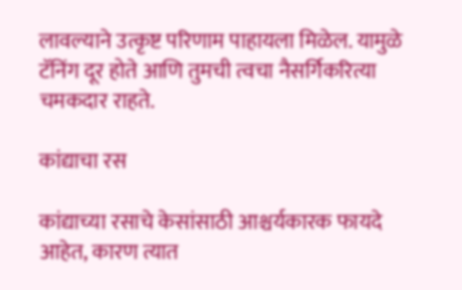लावल्याने उत्कृष्ट परिणाम पाहायला मिळेल. यामुळे टॅनिंग दूर होते आणि तुमची त्वचा नैसर्गिकरित्या चमकदार राहते.

कांद्याचा रस

कांद्याच्या रसाचे केसांसाठी आश्चर्यकारक फायदे आहेत, कारण त्यात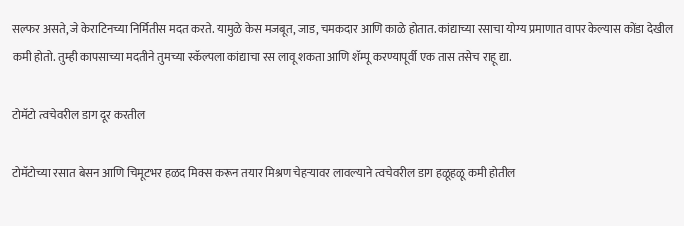सल्फर असते, जे केराटिनच्या निर्मितीस मदत करते. यामुळे केस मजबूत, जाड, चमकदार आणि काळे होतात. कांद्याच्या रसाचा योग्य प्रमाणात वापर केल्यास कोंडा देखील कमी होतो. तुम्ही कापसाच्या मदतीने तुमच्या स्कॅल्पला कांद्याचा रस लावू शकता आणि शॅम्पू करण्यापूर्वी एक तास तसेच राहू द्या.

टोमॅटो त्वचेवरील डाग दूर करतील

टोमॅटोच्या रसात बेसन आणि चिमूटभर हळद मिक्स करून तयार मिश्रण चेहऱ्यावर लावल्याने त्वचेवरील डाग हळूहळू कमी होतील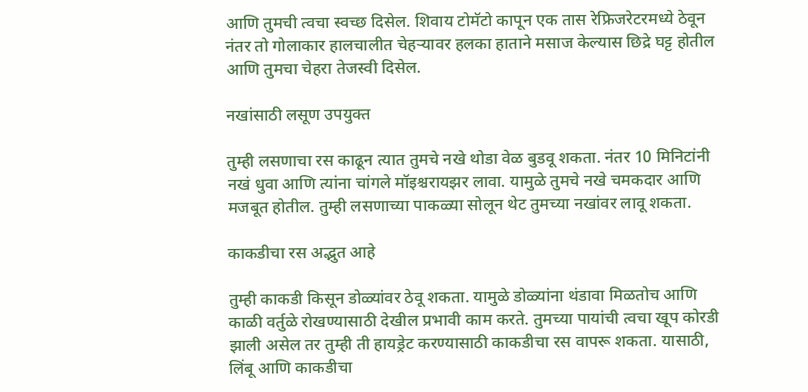आणि तुमची त्वचा स्वच्छ दिसेल. शिवाय टोमॅटो कापून एक तास रेफ्रिजरेटरमध्ये ठेवून नंतर तो गोलाकार हालचालीत चेहऱ्यावर हलका हाताने मसाज केल्यास छिद्रे घट्ट होतील आणि तुमचा चेहरा तेजस्वी दिसेल.

नखांसाठी लसूण उपयुक्त

तुम्ही लसणाचा रस काढून त्यात तुमचे नखे थोडा वेळ बुडवू शकता. नंतर 10 मिनिटांनी नखं धुवा आणि त्यांना चांगले मॉइश्चरायझर लावा. यामुळे तुमचे नखे चमकदार आणि मजबूत होतील. तुम्ही लसणाच्या पाकळ्या सोलून थेट तुमच्या नखांवर लावू शकता.

काकडीचा रस अद्भुत आहे

तुम्ही काकडी किसून डोळ्यांवर ठेवू शकता. यामुळे डोळ्यांना थंडावा मिळतोच आणि काळी वर्तुळे रोखण्यासाठी देखील प्रभावी काम करते. तुमच्या पायांची त्वचा खूप कोरडी झाली असेल तर तुम्ही ती हायड्रेट करण्यासाठी काकडीचा रस वापरू शकता. यासाठी, लिंबू आणि काकडीचा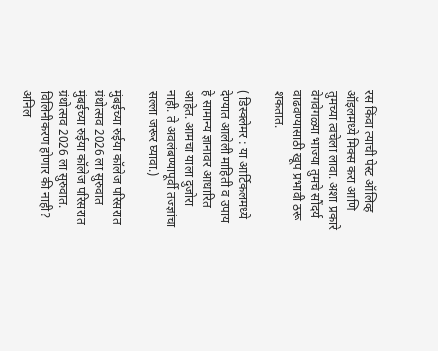रस किंवा त्याची पेस्ट ऑलिव्ह ऑइलमध्ये मिक्स करा आणि तुमच्या त्वचेला लावा. अशा प्रकारे वेगवेगळ्या भाज्या तुमचे सौंदर्य वाढवण्यासाठी खूप प्रभावी ठरू शकतात.

( डिस्क्लेमर : या आर्टिकलमध्ये देण्यात आलेली माहिती व उपाय हे सामान्य ज्ञानावर आधारित आहेत. आमचा याला दुजोरा नाही. ते अवलंबण्यापूर्वी तज्ज्ञांचा सल्ला जरूर घ्यावा.)

मुंबईच्या रुईया कॉलेज परिसरात ग्रंथोत्सव 2026 ला सुरुवात
मुंबईच्या रुईया कॉलेज परिसरात ग्रंथोत्सव 2026 ला सुरुवात.
विलिनीकरण होणार की नाही? अनिल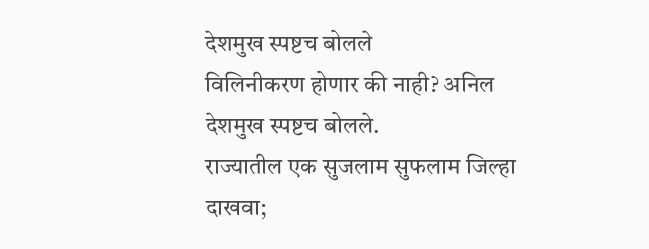देशमुख स्पष्टच बोलले
विलिनीकरण होणार की नाही? अनिल देशमुख स्पष्टच बोलले.
राज्यातील एक सुजलाम सुफलाम जिल्हा दाखवा;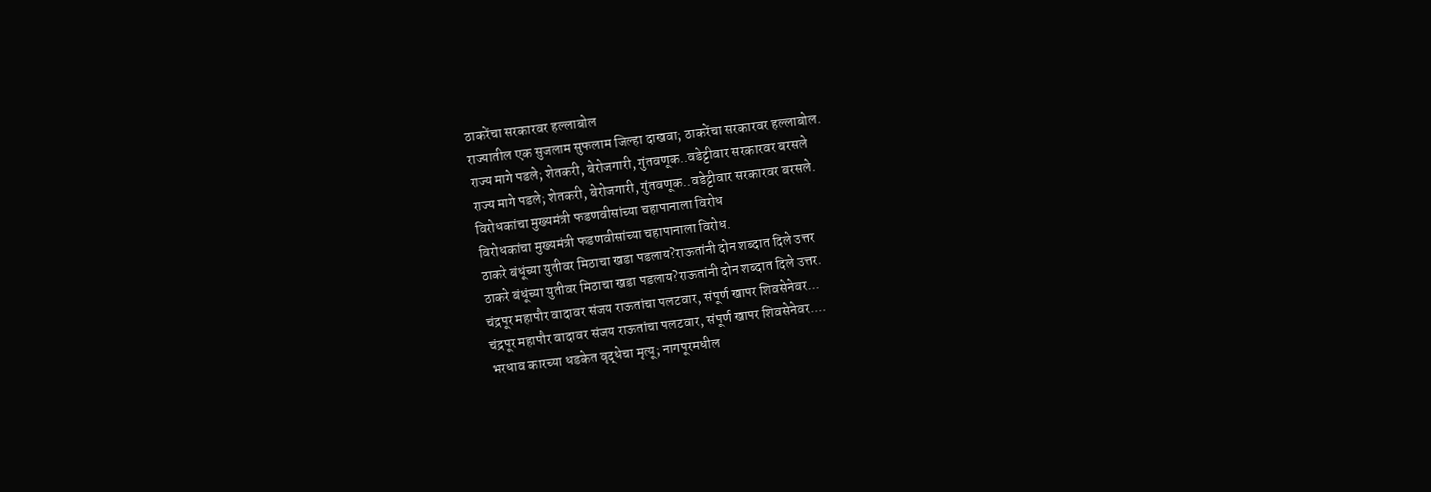ठाकरेंचा सरकारवर हल्लाबोल
राज्यातील एक सुजलाम सुफलाम जिल्हा दाखवा; ठाकरेंचा सरकारवर हल्लाबोल.
राज्य मागे पडले; शेतकरी, बेरोजगारी, गुंतवणूक..वडेट्टीवार सरकारवर बरसले
राज्य मागे पडले; शेतकरी, बेरोजगारी, गुंतवणूक..वडेट्टीवार सरकारवर बरसले.
विरोधकांचा मुख्यमंत्री फडणवीसांच्या चहापानाला विरोध
विरोधकांचा मुख्यमंत्री फडणवीसांच्या चहापानाला विरोध.
ठाकरे बंधूंच्या युतीवर मिठाचा खडा पडलाय?राऊतांनी दोन शब्दात दिले उत्तर
ठाकरे बंधूंच्या युतीवर मिठाचा खडा पडलाय?राऊतांनी दोन शब्दात दिले उत्तर.
चंद्रपूर महापौर वादावर संजय राऊतांचा पलटवार, संपूर्ण खापर शिवसेनेवर...
चंद्रपूर महापौर वादावर संजय राऊतांचा पलटवार, संपूर्ण खापर शिवसेनेवर....
भरधाव कारच्या धडकेत वृद्धेचा मृत्यू; नागपूरमधील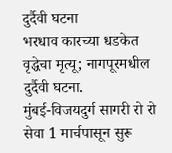दुर्दैवी घटना
भरधाव कारच्या धडकेत वृद्धेचा मृत्यू; नागपूरमधील दुर्दैवी घटना.
मुंबई-विजयदुर्ग सागरी रो रो सेवा 1 मार्चपासून सुरू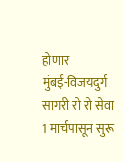होणार
मुंबई-विजयदुर्ग सागरी रो रो सेवा 1 मार्चपासून सुरू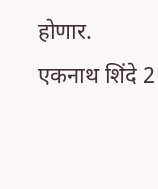होणार.
एकनाथ शिंदे 2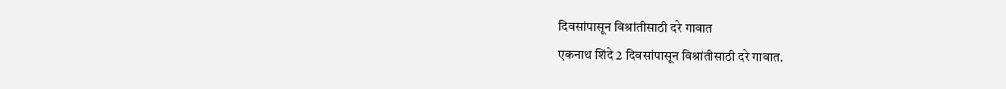दिवसांपासून विश्रांतीसाठी दरे गावात
एकनाथ शिंदे 2 दिवसांपासून विश्रांतीसाठी दरे गावात.